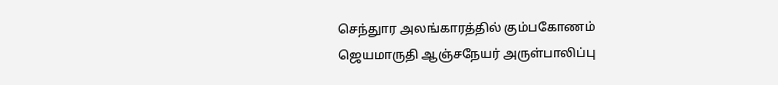செந்துார அலங்காரத்தில் கும்பகோணம் ஜெயமாருதி ஆஞ்சநேயர் அருள்பாலிப்பு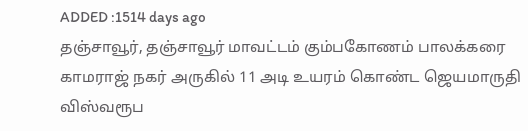ADDED :1514 days ago
தஞ்சாவூர், தஞ்சாவூர் மாவட்டம் கும்பகோணம் பாலக்கரை காமராஜ் நகர் அருகில் 11 அடி உயரம் கொண்ட ஜெயமாருதி விஸ்வரூப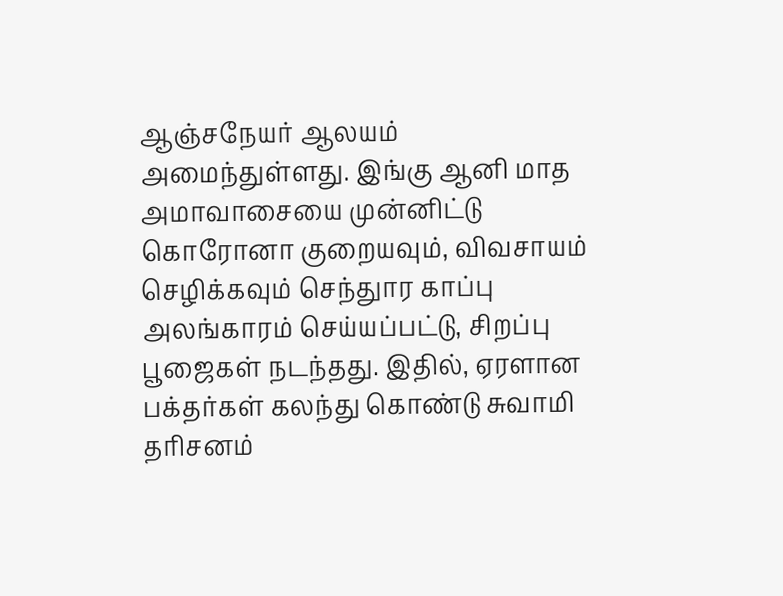ஆஞ்சநேயர் ஆலயம் அமைந்துள்ளது. இங்கு ஆனி மாத அமாவாசையை முன்னிட்டு கொரோனா குறையவும், விவசாயம் செழிக்கவும் செந்துார காப்பு அலங்காரம் செய்யப்பட்டு, சிறப்பு பூஜைகள் நடந்தது. இதில், ஏரளான பக்தர்கள் கலந்து கொண்டு சுவாமி தரிசனம்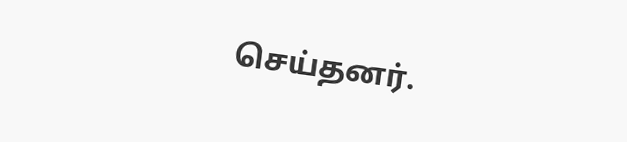செய்தனர்.